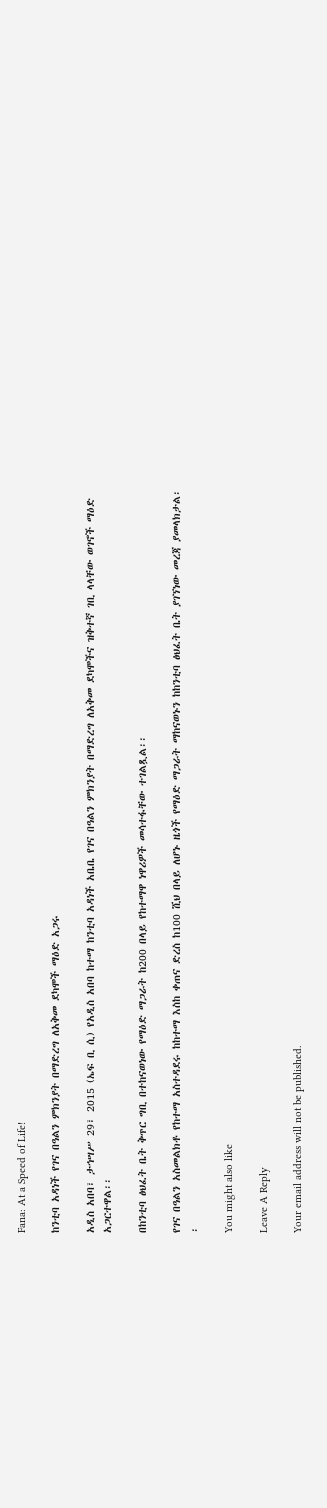Fana: At a Speed of Life!

ከንቲባ አዳነች የገና በዓልን ምክንያት በማድረግ ለአቅመ ደካሞች ማዕድ አጋሩ

አዲስ አበባ፣ ታኅሣሥ 29፣ 2015 (ኤፍ ቢ ሲ) የአዲስ አበባ ከተማ ከንቲባ አዳነች አቤቤ የገና በዓልን ምክንያት በማድረግ ለአቅመ ደካሞችና ዝቅተኛ ገቢ ላላቸው ወገኖች ማዕድ አጋርተዋል፡፡

በከንቲባ ፅህፈት ቤት ቅጥር ግቢ በተከናወነው የማዕድ ማጋራት ከ200 በላይ የከተማዋ ነዋሪዎች መሳተፋቸው ተገልጿል፡፡

የገና በዓልን አስመልክቶ የከተማ አስተዳደሩ ከከተማ እስከ ቀጠና ድረስ ከ100 ሺህ በላይ ለሆኑ ዜጎች የማዕድ ማጋራት ማከናወኑን ከከንቲባ ፅህፈት ቤት ያገኘነው መረጃ ያመላክታል፡፡

You might also like

Leave A Reply

Your email address will not be published.